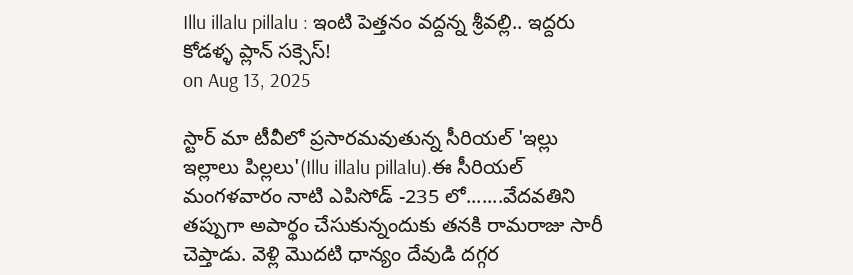Illu illalu pillalu : ఇంటి పెత్తనం వద్దన్న శ్రీవల్లి.. ఇద్దరు కోడళ్ళ ప్లాన్ సక్సెస్!
on Aug 13, 2025

స్టార్ మా టీవీలో ప్రసారమవుతున్న సీరియల్ 'ఇల్లు ఇల్లాలు పిల్లలు'(Illu illalu pillalu).ఈ సీరియల్ మంగళవారం నాటి ఎపిసోడ్ -235 లో.......వేదవతిని తప్పుగా అపార్థం చేసుకున్నందుకు తనకి రామరాజు సారీ చెప్తాడు. వెళ్లి మొదటి ధాన్యం దేవుడి దగ్గర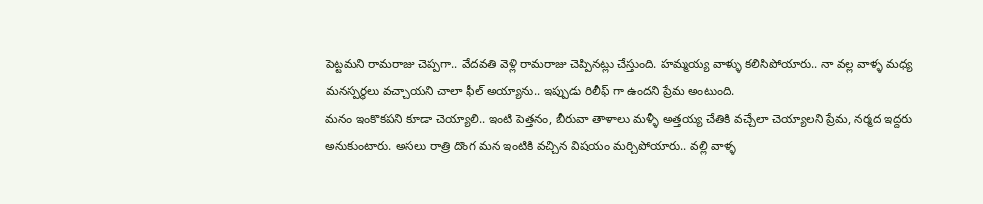పెట్టమని రామరాజు చెప్పగా.. వేదవతి వెళ్లి రామరాజు చెప్పినట్లు చేస్తుంది. హమ్మయ్య వాళ్ళు కలిసిపోయారు.. నా వల్ల వాళ్ళ మధ్య మనస్పర్థలు వచ్చాయని చాలా ఫీల్ అయ్యాను.. ఇప్పుడు రిలీఫ్ గా ఉందని ప్రేమ అంటుంది.
మనం ఇంకొకపని కూడా చెయ్యాలి.. ఇంటి పెత్తనం, బీరువా తాళాలు మళ్ళీ అత్తయ్య చేతికి వచ్చేలా చెయ్యాలని ప్రేమ, నర్మద ఇద్దరు అనుకుంటారు. అసలు రాత్రి దొంగ మన ఇంటికి వచ్చిన విషయం మర్చిపోయారు.. వల్లి వాళ్ళ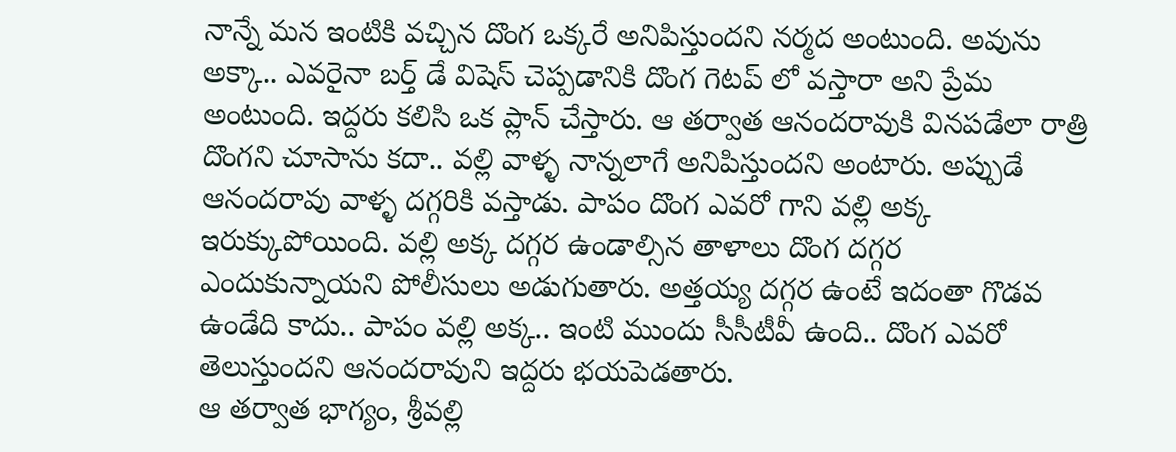నాన్నే మన ఇంటికి వచ్చిన దొంగ ఒక్కరే అనిపిస్తుందని నర్మద అంటుంది. అవును అక్కా.. ఎవరైనా బర్త్ డే విషెస్ చెప్పడానికి దొంగ గెటప్ లో వస్తారా అని ప్రేమ అంటుంది. ఇద్దరు కలిసి ఒక ప్లాన్ చేస్తారు. ఆ తర్వాత ఆనందరావుకి వినపడేలా రాత్రి దొంగని చూసాను కదా.. వల్లి వాళ్ళ నాన్నలాగే అనిపిస్తుందని అంటారు. అప్పుడే ఆనందరావు వాళ్ళ దగ్గరికి వస్తాడు. పాపం దొంగ ఎవరో గాని వల్లి అక్క ఇరుక్కుపోయింది. వల్లి అక్క దగ్గర ఉండాల్సిన తాళాలు దొంగ దగ్గర ఎందుకున్నాయని పోలీసులు అడుగుతారు. అత్తయ్య దగ్గర ఉంటే ఇదంతా గొడవ ఉండేది కాదు.. పాపం వల్లి అక్క.. ఇంటి ముందు సీసీటీవీ ఉంది.. దొంగ ఎవరో తెలుస్తుందని ఆనందరావుని ఇద్దరు భయపెడతారు.
ఆ తర్వాత భాగ్యం, శ్రీవల్లి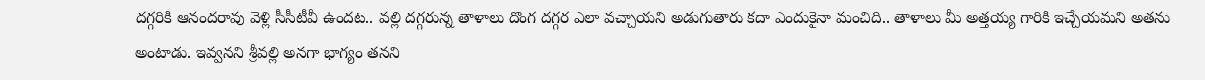దగ్గరికి ఆనందరావు వెళ్లి సీసీటీవీ ఉందట.. వల్లి దగ్గరున్న తాళాలు దొంగ దగ్గర ఎలా వచ్చాయని అడుగుతారు కదా ఎందుకైనా మంచిది.. తాళాలు మీ అత్తయ్య గారికి ఇచ్చేయమని అతను అంటాడు. ఇవ్వనని శ్రీవల్లి అనగా భాగ్యం తనని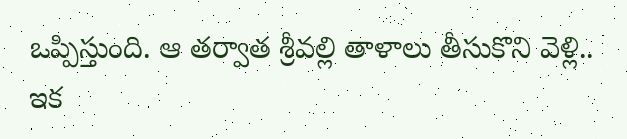ఒప్పిస్తుంది. ఆ తర్వాత శ్రీవల్లి తాళాలు తీసుకొని వెళ్లి.. ఇక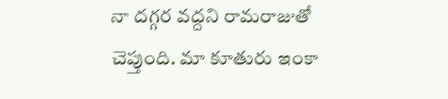నా దగ్గర వద్దని రామరాజుతో చెప్తుంది. మా కూతురు ఇంకా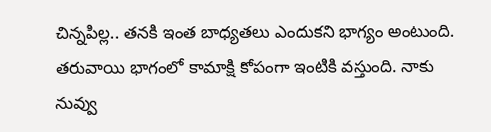చిన్నపిల్ల.. తనకి ఇంత బాధ్యతలు ఎందుకని భాగ్యం అంటుంది. తరువాయి భాగంలో కామాక్షి కోపంగా ఇంటికి వస్తుంది. నాకు నువ్వు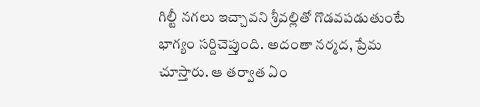గిల్టీ నగలు ఇచ్చావని శ్రీవల్లితో గొడవపడుతుంటే భాగ్యం సర్దిచెప్తుంది. అదంతా నర్మద, ప్రేమ చూస్తారు. ఆ తర్వాత ఏం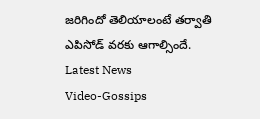జరిగిందో తెలియాలంటే తర్వాతి ఎపిసోడ్ వరకు ఆగాల్సిందే.
Latest News
Video-Gossips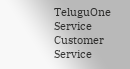TeluguOne Service
Customer Service